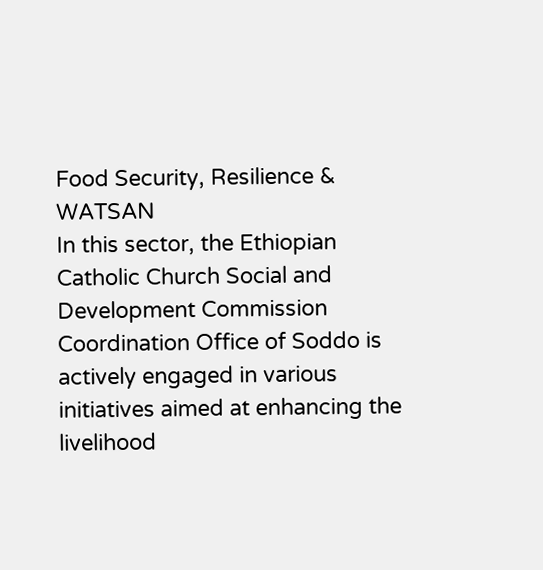Food Security, Resilience & WATSAN
In this sector, the Ethiopian Catholic Church Social and Development Commission Coordination Office of Soddo is actively engaged in various initiatives aimed at enhancing the livelihood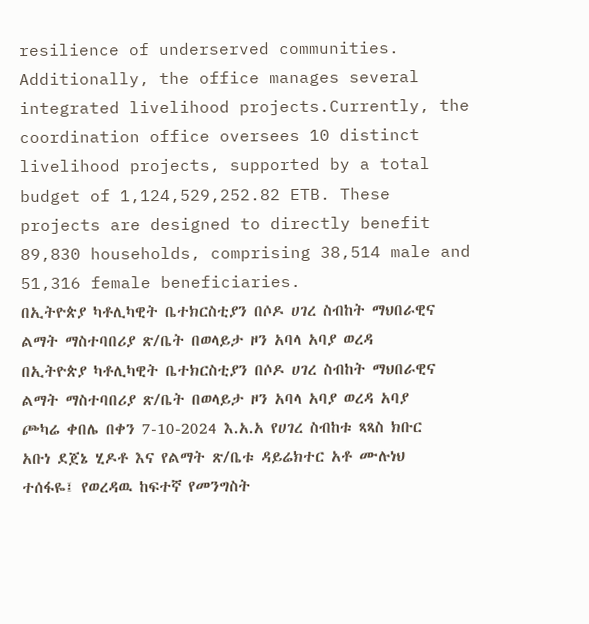resilience of underserved communities. Additionally, the office manages several integrated livelihood projects.Currently, the coordination office oversees 10 distinct livelihood projects, supported by a total budget of 1,124,529,252.82 ETB. These projects are designed to directly benefit 89,830 households, comprising 38,514 male and 51,316 female beneficiaries.
በኢትዮጵያ ካቶሊካዊት ቤተክርስቲያን በሶዶ ሀገረ ስብከት ማህበራዊና ልማት ማስተባበሪያ ጽ/ቤት በወላይታ ዞን አባላ አባያ ወረዳ
በኢትዮጵያ ካቶሊካዊት ቤተክርስቲያን በሶዶ ሀገረ ስብከት ማህበራዊና ልማት ማስተባበሪያ ጽ/ቤት በወላይታ ዞን አባላ አባያ ወረዳ አባያ ጮካሬ ቀበሌ በቀን 7-10-2024 እ.አ.አ የሀገረ ስብከቱ ጻጻስ ክቡር አቡነ ደጀኔ ሂዶቶ እና የልማት ጽ/ቤቱ ዳይሬክተር አቶ ሙሉነህ ተሰፋዬ፤ የወረዳዉ ከፍተኛ የመንግስት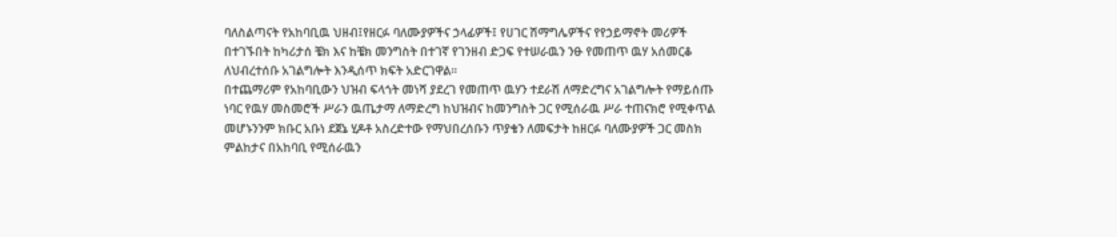ባለስልጣናት የአከባቢዉ ህዘብ፤የዘርፉ ባለሙያዎችና ኃላፊዎች፤ የሀገር ሽማግሌዎችና የየኃይማኖት መሪዎች በተገኙበት ከካሪታሰ ቼክ እና ከቼክ መንግስት በተገኛ የገንዘብ ድጋፍ የተሠራዉን ንፁ የመጠጥ ዉሃ አሰመርቆ ለህብረተሰቡ አገልግሎት እንዲሰጥ ክፍት አድርገዋል፡፡
በተጨማሪም የአከባቢውን ህዝብ ፍላጎት መነሻ ያደረገ የመጠጥ ዉሃን ተደራሽ ለማድረግና አገልግሎት የማይሰጡ ነባር የዉሃ መስመሮች ሥራን ዉጤታማ ለማድረግ ከህዝብና ከመንግስት ጋር የሚሰራዉ ሥራ ተጠናክሮ የሚቀጥል መሆኑንንም ክቡር አቡነ ደጀኔ ሂዶቶ አስረድተው የማህበረሰቡን ጥያቄን ለመፍታት ከዘርፉ ባለሙያዎች ጋር መስክ ምልከታና በአከባቢ የሚሰራዉን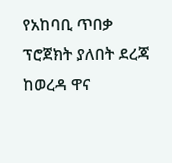የአከባቢ ጥበቃ ፕሮጀክት ያለበት ደረጃ ከወረዳ ዋና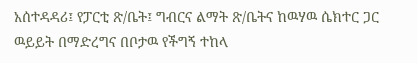አሰተዳዳሪ፤ የፓርቲ ጽ/ቤት፤ ግብርና ልማት ጽ/ቤትና ከዉሃዉ ሴክተር ጋር ዉይይት በማድረግና በቦታዉ የችግኝ ተከላ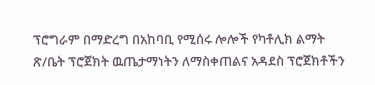ፕሮግራም በማድረግ በአከባቢ የሚሰሩ ሎሎች የካቶሊክ ልማት ጽ/ቤት ፕሮጀክት ዉጤታማነትን ለማስቀጠልና አዳደስ ፕሮጀክቶችን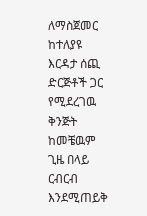ለማስጀመር ከተለያዩ እርዳታ ሰጪ ድርጅቶች ጋር የሚደረገዉ ቅንጅት ከመቼዉም ጊዜ በላይ ርብርብ እንደሚጠይቅ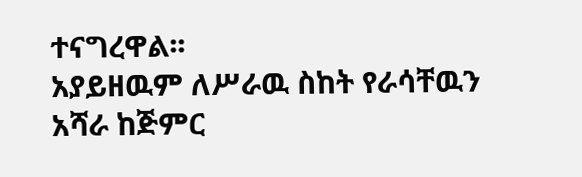ተናግረዋል፡፡
አያይዘዉም ለሥራዉ ስከት የራሳቸዉን አሻራ ከጅምር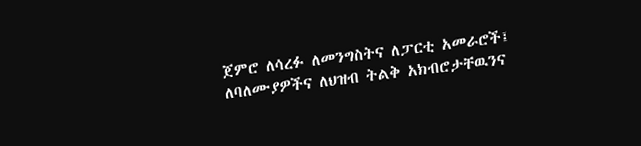ጀምሮ ለሳረፉ ለመንግስትና ለፓርቲ አመራሮች፤ ለባለሙያዎችና ለህዝብ ትልቅ አክብሮታቸዉንና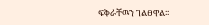ፍቅራቸዉን ገልፀዋል፡፡